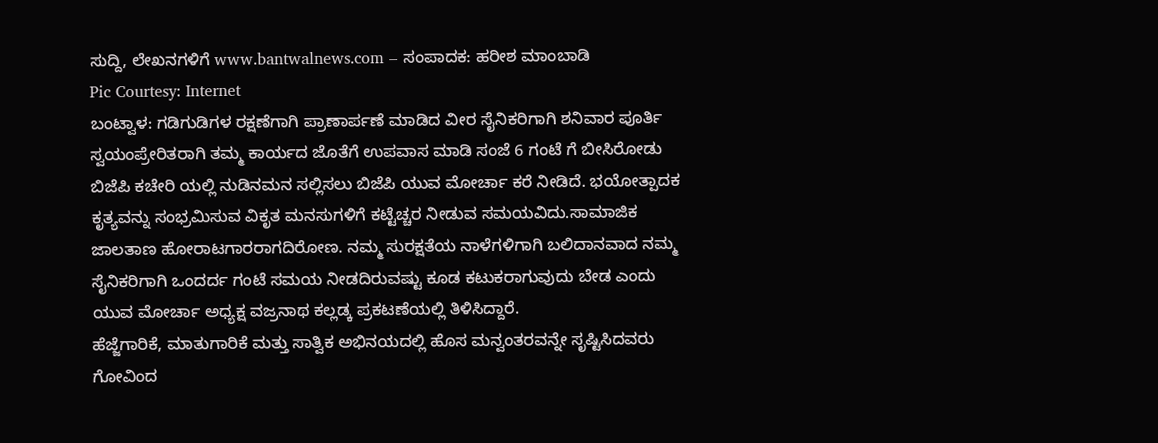ಸುದ್ದಿ, ಲೇಖನಗಳಿಗೆ www.bantwalnews.com – ಸಂಪಾದಕ: ಹರೀಶ ಮಾಂಬಾಡಿ
Pic Courtesy: Internet
ಬಂಟ್ವಾಳ: ಗಡಿಗುಡಿಗಳ ರಕ್ಷಣೆಗಾಗಿ ಪ್ರಾಣಾರ್ಪಣೆ ಮಾಡಿದ ವೀರ ಸೈನಿಕರಿಗಾಗಿ ಶನಿವಾರ ಪೂರ್ತಿ ಸ್ವಯಂಪ್ರೇರಿತರಾಗಿ ತಮ್ಮ ಕಾರ್ಯದ ಜೊತೆಗೆ ಉಪವಾಸ ಮಾಡಿ ಸಂಜೆ 6 ಗಂಟೆ ಗೆ ಬೀಸಿರೋಡು ಬಿಜೆಪಿ ಕಚೇರಿ ಯಲ್ಲಿ ನುಡಿನಮನ ಸಲ್ಲಿಸಲು ಬಿಜೆಪಿ ಯುವ ಮೋರ್ಚಾ ಕರೆ ನೀಡಿದೆ. ಭಯೋತ್ಪಾದಕ ಕೃತ್ಯವನ್ನು ಸಂಭ್ರಮಿಸುವ ವಿಕೃತ ಮನಸುಗಳಿಗೆ ಕಟ್ಟೆಚ್ಚರ ನೀಡುವ ಸಮಯವಿದು.ಸಾಮಾಜಿಕ ಜಾಲತಾಣ ಹೋರಾಟಗಾರರಾಗದಿರೋಣ. ನಮ್ಮ ಸುರಕ್ಷತೆಯ ನಾಳೆಗಳಿಗಾಗಿ ಬಲಿದಾನವಾದ ನಮ್ಮ ಸೈನಿಕರಿಗಾಗಿ ಒಂದರ್ದ ಗಂಟೆ ಸಮಯ ನೀಡದಿರುವಷ್ಟು ಕೂಡ ಕಟುಕರಾಗುವುದು ಬೇಡ ಎಂದು ಯುವ ಮೋರ್ಚಾ ಅಧ್ಯಕ್ಷ ವಜ್ರನಾಥ ಕಲ್ಲಡ್ಕ ಪ್ರಕಟಣೆಯಲ್ಲಿ ತಿಳಿಸಿದ್ದಾರೆ.
ಹೆಜ್ಜೆಗಾರಿಕೆ, ಮಾತುಗಾರಿಕೆ ಮತ್ತು ಸಾತ್ವಿಕ ಅಭಿನಯದಲ್ಲಿ ಹೊಸ ಮನ್ವಂತರವನ್ನೇ ಸೃಷ್ಟಿಸಿದವರು ಗೋವಿಂದ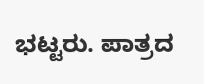ಭಟ್ಟರು. ಪಾತ್ರದ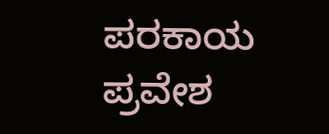ಪರಕಾಯ ಪ್ರವೇಶ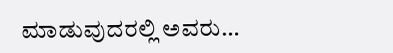ಮಾಡುವುದರಲ್ಲಿ ಅವರು…